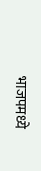भाजपमध्ये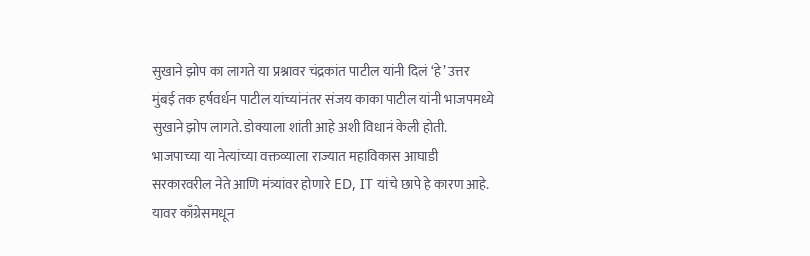सुखाने झोप का लागते या प्रश्नावर चंद्रकांत पाटील यांनी दिलं ‘हे’ उत्तर
मुंबई तक हर्षवर्धन पाटील यांच्यांनंतर संजय काका पाटील यांनी भाजपमध्ये सुखाने झोप लागते. डोक्याला शांती आहे अशी विधानं केली होती. भाजपाच्या या नेत्यांच्या वक्तव्याला राज्यात महाविकास आघाडी सरकारवरील नेते आणि मंत्र्यांवर होणारे ED, IT यांचे छापे हे कारण आहे. यावर काँग्रेसमधून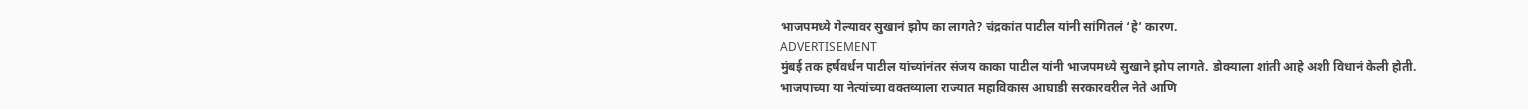भाजपमध्ये गेल्यावर सुखानं झोप का लागते? चंद्रकांत पाटील यांनी सांगितलं ‘हे’ कारण.
ADVERTISEMENT
मुंबई तक हर्षवर्धन पाटील यांच्यांनंतर संजय काका पाटील यांनी भाजपमध्ये सुखाने झोप लागते. डोक्याला शांती आहे अशी विधानं केली होती. भाजपाच्या या नेत्यांच्या वक्तव्याला राज्यात महाविकास आघाडी सरकारवरील नेते आणि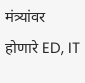मंत्र्यांवर होणारे ED, IT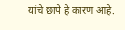यांचे छापे हे कारण आहे.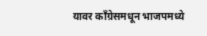यावर काँग्रेसमधून भाजपमध्ये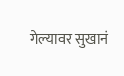गेल्यावर सुखानं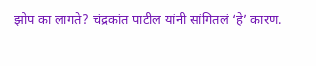झोप का लागते? चंद्रकांत पाटील यांनी सांगितलं ‘हे’ कारण.